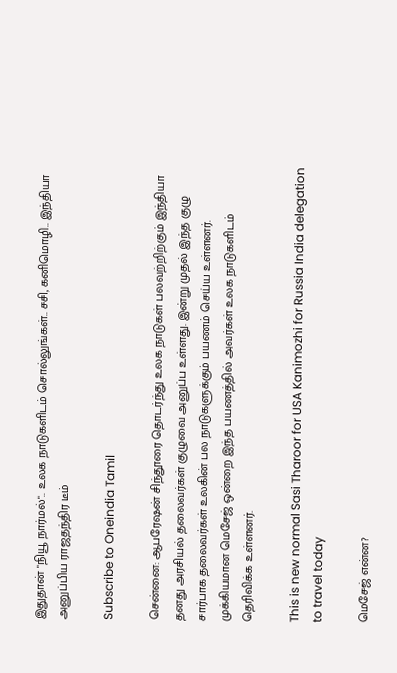இதுதான் "நியூ நார்மல்".. உலக நாடுகளிடம் சொல்லுங்கள்.. சசி, கனிமொழி.. இந்தியா அனுப்பிய ராஜதந்திர டீம்

Subscribe to Oneindia Tamil

சென்னை: ஆபரேஷன் சிந்தூரை தொடர்ந்து உலக நாடுகள் பலவற்றிற்கும் இந்தியா தனது அரசியல் தலைவர்கள் குழுவை அனுப்ப உள்ளது. இன்று முதல் இந்த குழு சார்பாக தலைவர்கள் உலகின் பல நாடுகளுக்கும் பயணம் செய்ய உள்ளனர். முக்கியமான மெசேஜ் ஒன்றை இந்த பயணத்தில் அவர்கள் உலக நாடுகளிடம் தெரிவிக்க உள்ளனர்.

This is new normal Sasi Tharoor for USA Kanimozhi for Russia India delegation to travel today

மெசேஜ் என்ன?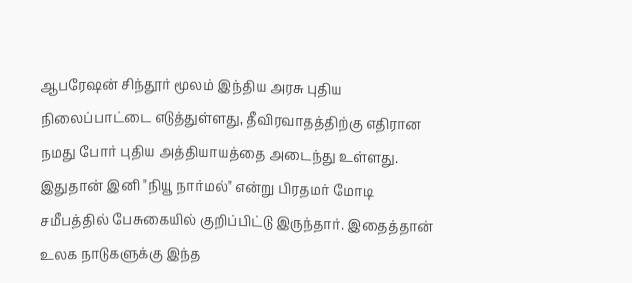ஆபரேஷன் சிந்தூர் மூலம் இந்திய அரசு புதிய நிலைப்பாட்டை எடுத்துள்ளது, தீவிரவாதத்திற்கு எதிரான நமது போர் புதிய அத்தியாயத்தை அடைந்து உள்ளது. இதுதான் இனி "நியூ நார்மல்" என்று பிரதமர் மோடி சமீபத்தில் பேசுகையில் குறிப்பிட்டு இருந்தார். இதைத்தான் உலக நாடுகளுக்கு இந்த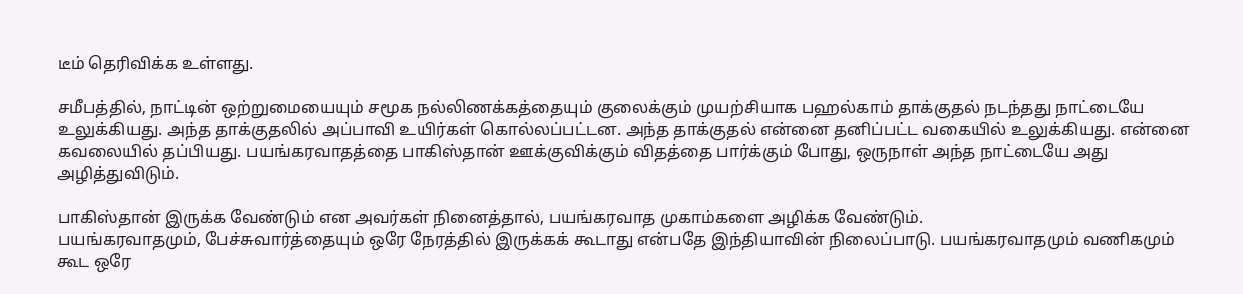டீம் தெரிவிக்க உள்ளது.

சமீபத்தில், நாட்டின் ஒற்றுமையையும் சமூக நல்லிணக்கத்தையும் குலைக்கும் முயற்சியாக பஹல்காம் தாக்குதல் நடந்தது நாட்டையே உலுக்கியது. அந்த தாக்குதலில் அப்பாவி உயிர்கள் கொல்லப்பட்டன. அந்த தாக்குதல் என்னை தனிப்பட்ட வகையில் உலுக்கியது. என்னை கவலையில் தப்பியது. பயங்கரவாதத்தை பாகிஸ்தான் ஊக்குவிக்கும் விதத்தை பார்க்கும் போது, ஒருநாள் அந்த நாட்டையே அது அழித்துவிடும்.

பாகிஸ்தான் இருக்க வேண்டும் என அவர்கள் நினைத்தால், பயங்கரவாத முகாம்களை அழிக்க வேண்டும்.
பயங்கரவாதமும், பேச்சுவார்த்தையும் ஒரே நேரத்தில் இருக்கக் கூடாது என்பதே இந்தியாவின் நிலைப்பாடு. பயங்கரவாதமும் வணிகமும் கூட ஒரே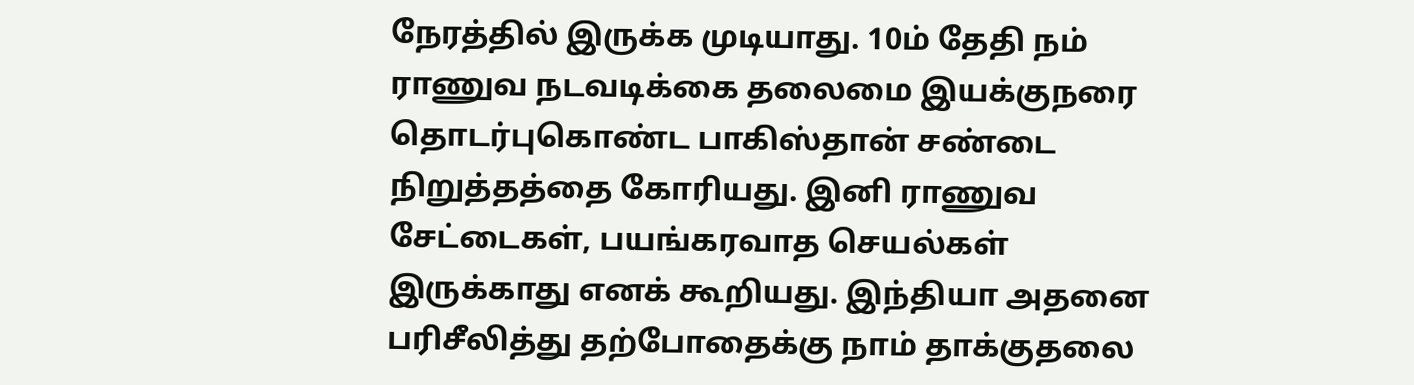நேரத்தில் இருக்க முடியாது. 10ம் தேதி நம் ராணுவ நடவடிக்கை தலைமை இயக்குநரை தொடர்புகொண்ட பாகிஸ்தான் சண்டை நிறுத்தத்தை கோரியது. இனி ராணுவ சேட்டைகள், பயங்கரவாத செயல்கள் இருக்காது எனக் கூறியது. இந்தியா அதனை பரிசீலித்து தற்போதைக்கு நாம் தாக்குதலை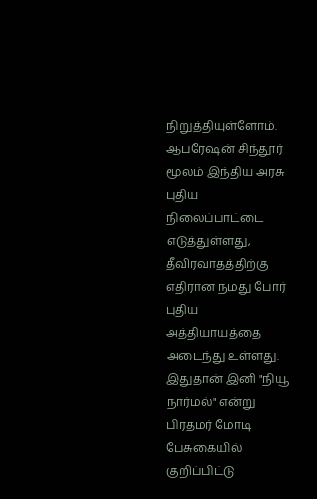நிறுத்தியுள்ளோம். ஆபரேஷன் சிந்தூர் மூலம் இந்திய அரசு புதிய நிலைப்பாட்டை எடுத்துள்ளது, தீவிரவாதத்திற்கு எதிரான நமது போர் புதிய அத்தியாயத்தை அடைந்து உள்ளது. இதுதான் இனி "நியூ நார்மல்" என்று பிரதமர் மோடி பேசுகையில் குறிப்பிட்டு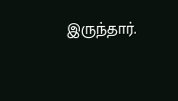இருந்தார்.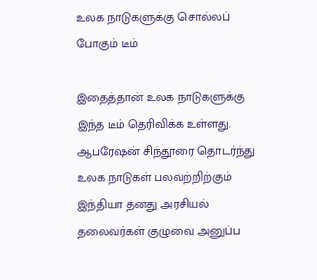உலக நாடுகளுக்கு சொல்லப் போகும் டீம்

இதைத்தான் உலக நாடுகளுக்கு இந்த டீம் தெரிவிக்க உள்ளது. ஆபரேஷன் சிந்தூரை தொடர்ந்து உலக நாடுகள் பலவற்றிற்கும் இந்தியா தனது அரசியல் தலைவர்கள் குழுவை அனுப்ப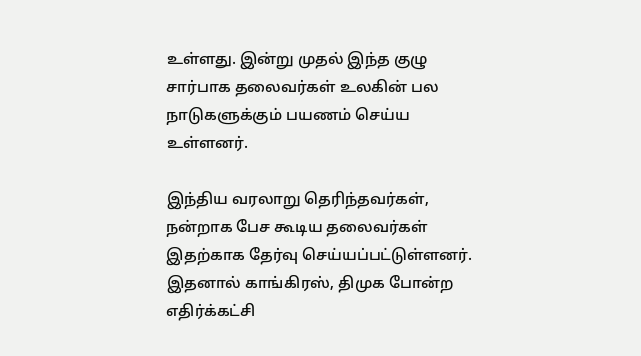உள்ளது. இன்று முதல் இந்த குழு சார்பாக தலைவர்கள் உலகின் பல நாடுகளுக்கும் பயணம் செய்ய உள்ளனர்.

இந்திய வரலாறு தெரிந்தவர்கள், நன்றாக பேச கூடிய தலைவர்கள் இதற்காக தேர்வு செய்யப்பட்டுள்ளனர். இதனால் காங்கிரஸ், திமுக போன்ற எதிர்க்கட்சி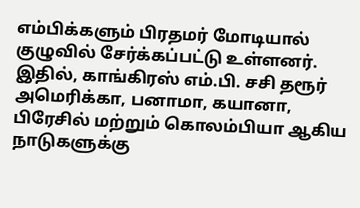எம்பிக்களும் பிரதமர் மோடியால் குழுவில் சேர்க்கப்பட்டு உள்ளனர். இதில், காங்கிரஸ் எம்.பி. சசி தரூர் அமெரிக்கா, பனாமா, கயானா, பிரேசில் மற்றும் கொலம்பியா ஆகிய நாடுகளுக்கு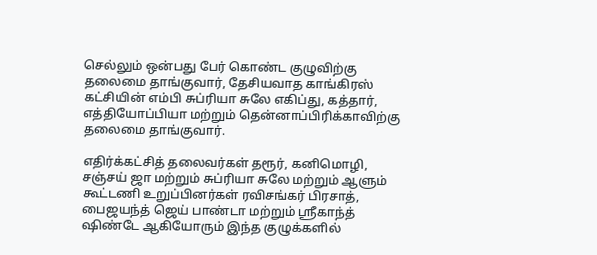செல்லும் ஒன்பது பேர் கொண்ட குழுவிற்கு தலைமை தாங்குவார், தேசியவாத காங்கிரஸ் கட்சியின் எம்பி சுப்ரியா சுலே எகிப்து, கத்தார், எத்தியோப்பியா மற்றும் தென்னாப்பிரிக்காவிற்கு தலைமை தாங்குவார்.

எதிர்க்கட்சித் தலைவர்கள் தரூர், கனிமொழி, சஞ்சய் ஜா மற்றும் சுப்ரியா சுலே மற்றும் ஆளும் கூட்டணி உறுப்பினர்கள் ரவிசங்கர் பிரசாத், பைஜயந்த் ஜெய் பாண்டா மற்றும் ஸ்ரீகாந்த் ஷிண்டே ஆகியோரும் இந்த குழுக்களில்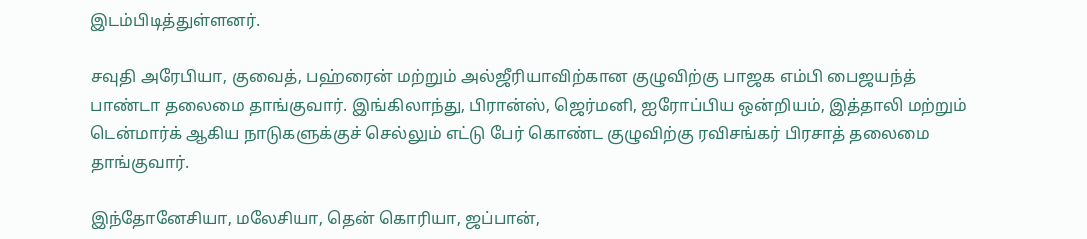இடம்பிடித்துள்ளனர்.

சவுதி அரேபியா, குவைத், பஹ்ரைன் மற்றும் அல்ஜீரியாவிற்கான குழுவிற்கு பாஜக எம்பி பைஜயந்த் பாண்டா தலைமை தாங்குவார். இங்கிலாந்து, பிரான்ஸ், ஜெர்மனி, ஐரோப்பிய ஒன்றியம், இத்தாலி மற்றும் டென்மார்க் ஆகிய நாடுகளுக்குச் செல்லும் எட்டு பேர் கொண்ட குழுவிற்கு ரவிசங்கர் பிரசாத் தலைமை தாங்குவார்.

இந்தோனேசியா, மலேசியா, தென் கொரியா, ஜப்பான்,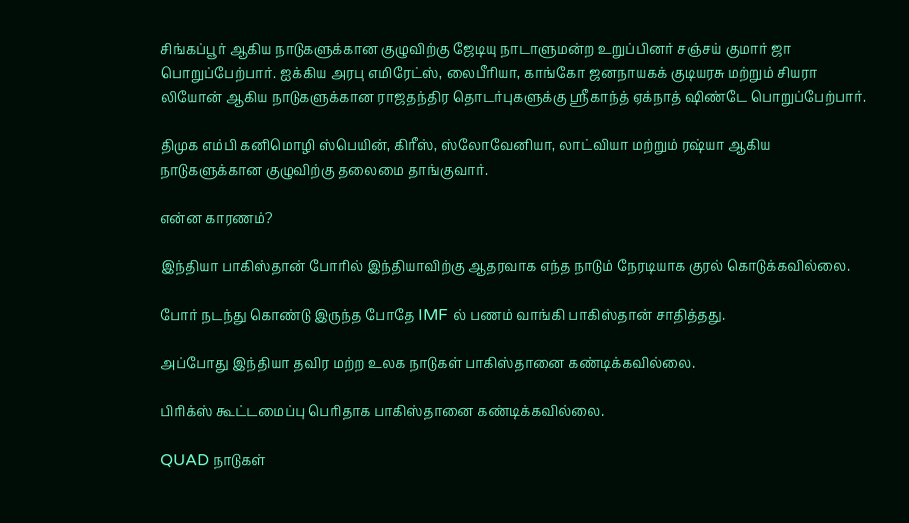சிங்கப்பூர் ஆகிய நாடுகளுக்கான குழுவிற்கு ஜேடியு நாடாளுமன்ற உறுப்பினர் சஞ்சய் குமார் ஜா பொறுப்பேற்பார். ஐக்கிய அரபு எமிரேட்ஸ், லைபீரியா, காங்கோ ஜனநாயகக் குடியரசு மற்றும் சியரா லியோன் ஆகிய நாடுகளுக்கான ராஜதந்திர தொடர்புகளுக்கு ஸ்ரீகாந்த் ஏக்நாத் ஷிண்டே பொறுப்பேற்பார்.

திமுக எம்பி கனிமொழி ஸ்பெயின், கிரீஸ், ஸ்லோவேனியா, லாட்வியா மற்றும் ரஷ்யா ஆகிய நாடுகளுக்கான குழுவிற்கு தலைமை தாங்குவார்.

என்ன காரணம்?

இந்தியா பாகிஸ்தான் போரில் இந்தியாவிற்கு ஆதரவாக எந்த நாடும் நேரடியாக குரல் கொடுக்கவில்லை.

போர் நடந்து கொண்டு இருந்த போதே IMF ல் பணம் வாங்கி பாகிஸ்தான் சாதித்தது.

அப்போது இந்தியா தவிர மற்ற உலக நாடுகள் பாகிஸ்தானை கண்டிக்கவில்லை.

பிரிக்ஸ் கூட்டமைப்பு பெரிதாக பாகிஸ்தானை கண்டிக்கவில்லை.

QUAD நாடுகள்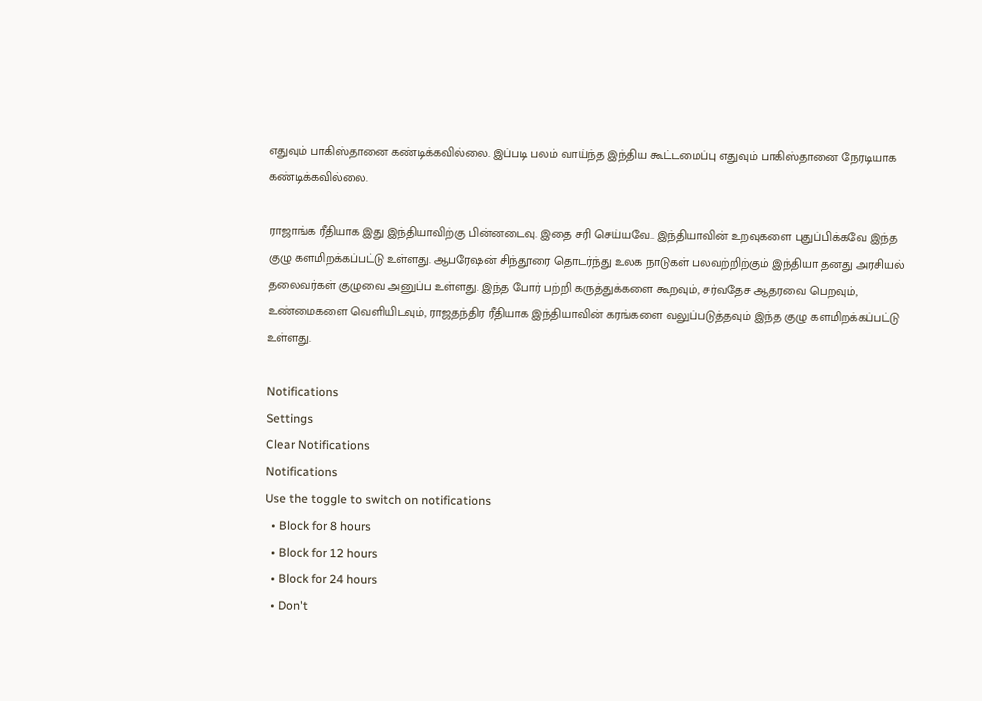எதுவும் பாகிஸ்தானை கண்டிக்கவில்லை. இப்படி பலம் வாய்ந்த இந்திய கூட்டமைப்பு எதுவும் பாகிஸ்தானை நேரடியாக கண்டிக்கவில்லை.

ராஜாங்க ரீதியாக இது இந்தியாவிற்கு பின்னடைவு. இதை சரி செய்யவே.. இந்தியாவின் உறவுகளை புதுப்பிக்கவே இந்த குழு களமிறக்கப்பட்டு உள்ளது. ஆபரேஷன் சிந்தூரை தொடர்ந்து உலக நாடுகள் பலவற்றிற்கும் இந்தியா தனது அரசியல் தலைவர்கள் குழுவை அனுப்ப உள்ளது. இந்த போர் பற்றி கருத்துக்களை கூறவும், சர்வதேச ஆதரவை பெறவும், உண்மைகளை வெளியிடவும், ராஜதந்திர ரீதியாக இந்தியாவின் கரங்களை வலுப்படுத்தவும் இந்த குழு களமிறக்கப்பட்டு உள்ளது.

Notifications
Settings
Clear Notifications
Notifications
Use the toggle to switch on notifications
  • Block for 8 hours
  • Block for 12 hours
  • Block for 24 hours
  • Don't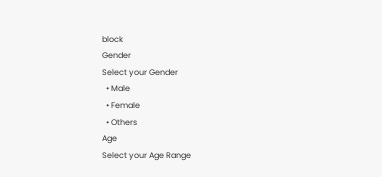block
Gender
Select your Gender
  • Male
  • Female
  • Others
Age
Select your Age Range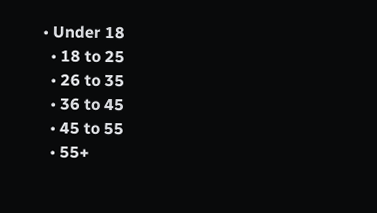• Under 18
  • 18 to 25
  • 26 to 35
  • 36 to 45
  • 45 to 55
  • 55+